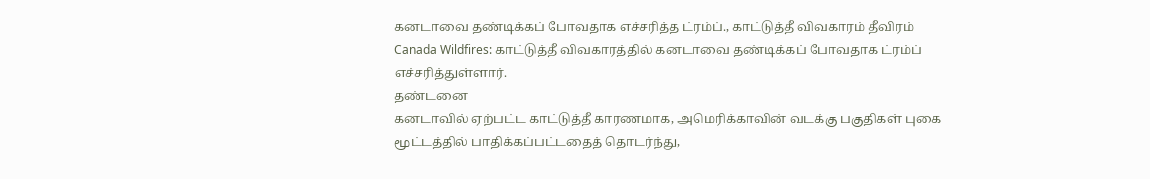கனடாவை தண்டிக்கப் போவதாக எச்சரித்த ட்ரம்ப்., காட்டுத்தீ விவகாரம் தீவிரம்
Canada Wildfires: காட்டுத்தீ விவகாரத்தில் கனடாவை தண்டிக்கப் போவதாக ட்ரம்ப் எச்சரித்துள்ளார்.
தண்டனை
கனடாவில் ஏற்பட்ட காட்டுத்தீ காரணமாக, அமெரிக்காவின் வடக்கு பகுதிகள் புகை மூட்டத்தில் பாதிக்கப்பட்டதைத் தொடர்ந்து,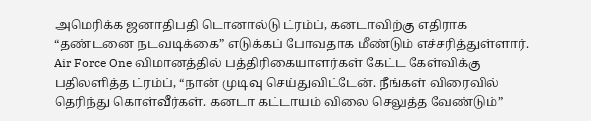அமெரிக்க ஜனாதிபதி டொனால்டு ட்ரம்ப், கனடாவிற்கு எதிராக “தண்டனை நடவடிக்கை” எடுக்கப் போவதாக மீண்டும் எச்சரித்துள்ளார்.
Air Force One விமானத்தில் பத்திரிகையாளர்கள் கேட்ட கேள்விக்கு பதிலளித்த ட்ரம்ப், “நான் முடிவு செய்துவிட்டேன். நீங்கள் விரைவில் தெரிந்து கொள்வீர்கள். கனடா கட்டாயம் விலை செலுத்த வேண்டும்”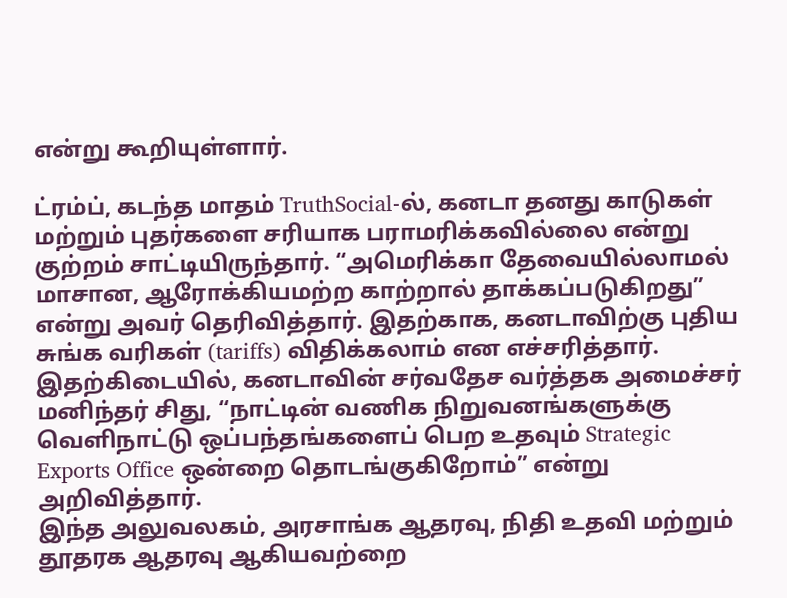என்று கூறியுள்ளார்.

ட்ரம்ப், கடந்த மாதம் TruthSocial-ல், கனடா தனது காடுகள் மற்றும் புதர்களை சரியாக பராமரிக்கவில்லை என்று குற்றம் சாட்டியிருந்தார். “அமெரிக்கா தேவையில்லாமல் மாசான, ஆரோக்கியமற்ற காற்றால் தாக்கப்படுகிறது” என்று அவர் தெரிவித்தார். இதற்காக, கனடாவிற்கு புதிய சுங்க வரிகள் (tariffs) விதிக்கலாம் என எச்சரித்தார்.
இதற்கிடையில், கனடாவின் சர்வதேச வர்த்தக அமைச்சர் மனிந்தர் சிது, “நாட்டின் வணிக நிறுவனங்களுக்கு வெளிநாட்டு ஒப்பந்தங்களைப் பெற உதவும் Strategic Exports Office ஒன்றை தொடங்குகிறோம்” என்று அறிவித்தார்.
இந்த அலுவலகம், அரசாங்க ஆதரவு, நிதி உதவி மற்றும் தூதரக ஆதரவு ஆகியவற்றை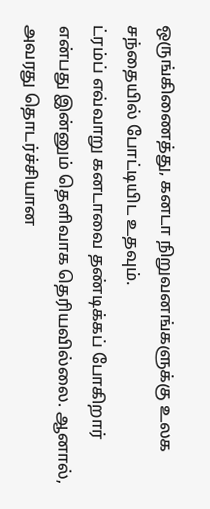ஒருங்கிணைத்து, கனடா நிறுவனங்களுக்கு உலக சந்தையில் போட்டியிட உதவும்.
ட்ரம்ப் எவ்வாறு கனடாவை தண்டிக்கப் போகிறார் என்பது இன்னும் தெளிவாக தெரியவில்லை. ஆனால், அவரது தொடர்ச்சியான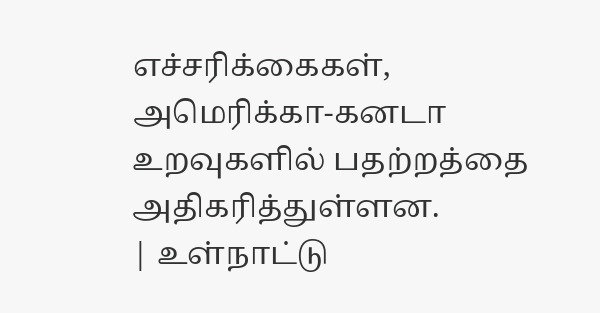எச்சரிக்கைகள், அமெரிக்கா-கனடா உறவுகளில் பதற்றத்தை அதிகரித்துள்ளன.
| உள்நாட்டு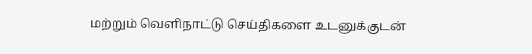மற்றும் வெளிநாட்டு செய்திகளை உடனுக்குடன்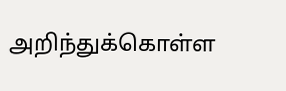அறிந்துக்கொள்ள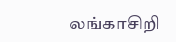லங்காசிறி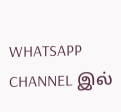WHATSAPP CHANNEL இல்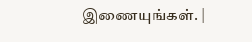இணையுங்கள். |